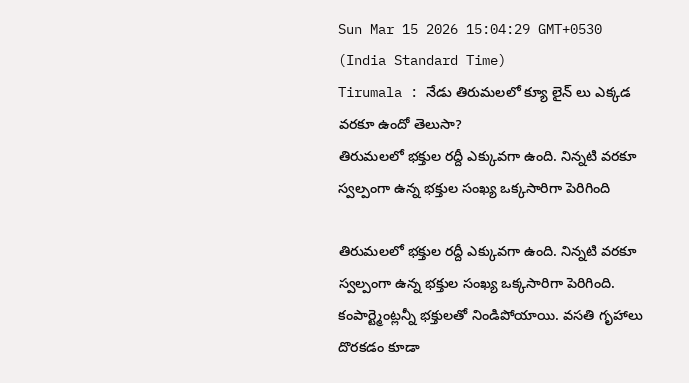Sun Mar 15 2026 15:04:29 GMT+0530 (India Standard Time)
Tirumala : నేడు తిరుమలలో క్యూ లైన్ లు ఎక్కడ వరకూ ఉందో తెలుసా?
తిరుమలలో భక్తుల రద్దీ ఎక్కువగా ఉంది. నిన్నటి వరకూ స్వల్పంగా ఉన్న భక్తుల సంఖ్య ఒక్కసారిగా పెరిగింది

తిరుమలలో భక్తుల రద్దీ ఎక్కువగా ఉంది. నిన్నటి వరకూ స్వల్పంగా ఉన్న భక్తుల సంఖ్య ఒక్కసారిగా పెరిగింది. కంపార్ట్మెంట్లన్నీ భక్తులతో నిండిపోయాయి. వసతి గృహాలు దొరకడం కూడా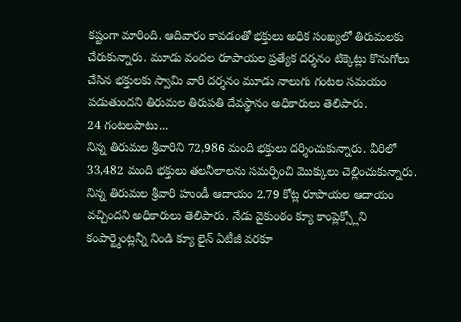కష్టంగా మారింది. ఆదివారం కావడంతో భక్తులు అధిక సంఖ్యలో తిరుమలకు చేరుకున్నారు. మూడు వందల రూపాయల ప్రత్యేక దర్శనం టిక్కెట్లు కొనుగోలు చేసిన భక్తులకు స్వామి వారి దర్శనం మూడు నాలుగు గంటల సమయం పడుతుందని తిరుమల తిరుపతి దేవస్థానం అధికారులు తెలిపారు.
24 గంటలపాటు...
నిన్న తిరుమల శ్రీవారిని 72,986 మంది భక్తులు దర్శించుకున్నారు. వీరిలో 33,482 మంది భక్తులు తలనీలాలను సమర్పించి మొక్కులు చెల్లించుకున్నారు. నిన్న తిరుమల శ్రీవారి హుండీ ఆదాయం 2.79 కోట్ల రూపాయల ఆదాయం వచ్చిందని అధికారులు తెలిపారు. నేడు వైకుంఠం క్యూ కాంప్లెక్స్లోని కంపార్ట్మెంట్లన్నీ నిండి క్యూ లైన్ ఏటీజీ వరకూ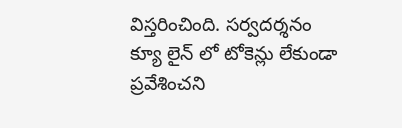విస్తరించింది. సర్వదర్శనం క్యూ లైన్ లో టోకెన్లు లేకుండా ప్రవేశించని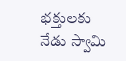భక్తులకు నేడు స్వామి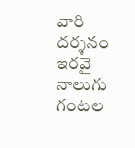వారి దర్శనం ఇరవై నాలుగు గంటల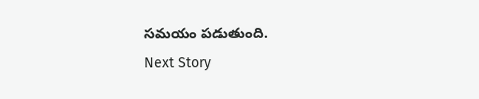సమయం పడుతుంది.
Next Story